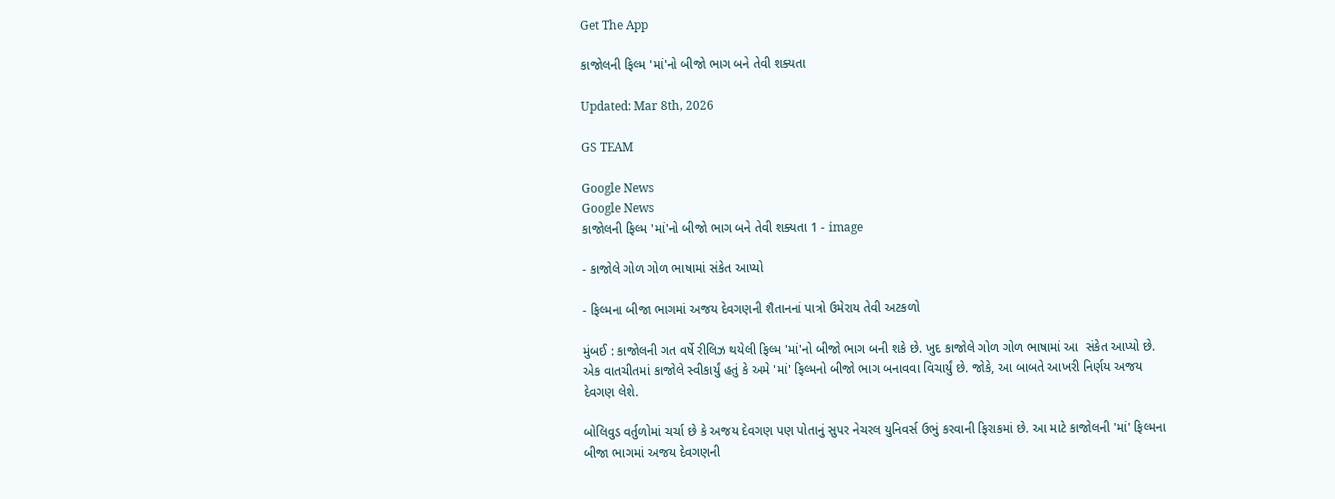Get The App

કાજોલની ફિલ્મ 'માં'નો બીજો ભાગ બને તેવી શક્યતા

Updated: Mar 8th, 2026

GS TEAM

Google News
Google News
કાજોલની ફિલ્મ 'માં'નો બીજો ભાગ બને તેવી શક્યતા 1 - image

- કાજોલે ગોળ ગોળ ભાષામાં સંકેત આપ્યો

- ફિલ્મના બીજા ભાગમાં અજય દેવગણની શૈતાનનાં પાત્રો ઉમેરાય તેવી અટકળો

મુંબઈ : કાજોલની ગત વર્ષે રીલિઝ થયેલી ફિલ્મ 'માં'નો બીજો ભાગ બની શકે છે. ખુદ કાજોલે ગોળ ગોળ ભાષામાં આ  સંકેત આપ્યો છે. એક વાતચીતમાં કાજોલે સ્વીકાર્યું હતું કે અમે 'માં' ફિલ્મનો બીજો ભાગ બનાવવા વિચાર્યું છે. જોકે, આ બાબતે આખરી નિર્ણય અજય દેવગણ લેશે.

બોલિવુડ વર્તુળોમાં ચર્ચા છે કે અજય દેવગણ પણ પોતાનું સુપર નેચરલ યુનિવર્સ ઉભું કરવાની ફિરાકમાં છે. આ માટે કાજોલની 'માં' ફિલ્મના બીજા ભાગમાં અજય દેવગણની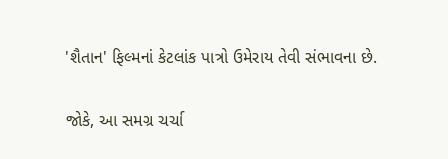'શૈતાન' ફિલ્મનાં કેટલાંક પાત્રો ઉમેરાય તેવી સંભાવના છે.

જોકે, આ સમગ્ર ચર્ચા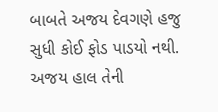બાબતે અજય દેવગણે હજુ સુધી કોઈ ફોડ પાડયો નથી. અજય હાલ તેની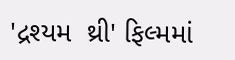'દ્રશ્યમ  થ્રી' ફિલ્મમાં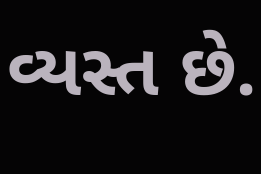વ્યસ્ત છે.